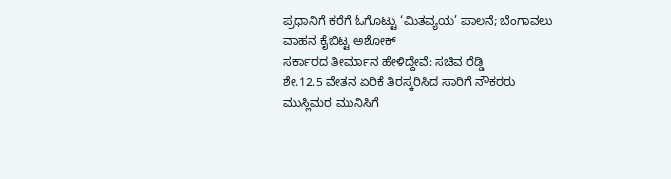ಪ್ರಧಾನಿಗೆ ಕರೆಗೆ ಓಗೊಟ್ಟು ‘ಮಿತವ್ಯಯ’ ಪಾಲನೆ; ಬೆಂಗಾವಲು ವಾಹನ ಕೈಬಿಟ್ಟ ಅಶೋಕ್
ಸರ್ಕಾರದ ತೀರ್ಮಾನ ಹೇಳಿದ್ದೇವೆ: ಸಚಿವ ರೆಡ್ಡಿ
ಶೇ.12.5 ವೇತನ ಏರಿಕೆ ತಿರಸ್ಕರಿಸಿದ ಸಾರಿಗೆ ನೌಕರರು
ಮುಸ್ಲಿಮರ ಮುನಿಸಿಗೆ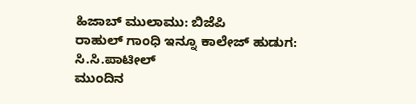ಹಿಜಾಬ್ ಮುಲಾಮು: ಬಿಜೆಪಿ
ರಾಹುಲ್ ಗಾಂಧಿ ಇನ್ನೂ ಕಾಲೇಜ್ ಹುಡುಗ: ಸಿ.ಸಿ.ಪಾಟೀಲ್
ಮುಂದಿನ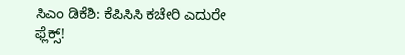ಸಿಎಂ ಡಿಕೆಶಿ: ಕೆಪಿಸಿಸಿ ಕಚೇರಿ ಎದುರೇ ಫ್ಲೆಕ್ಸ್!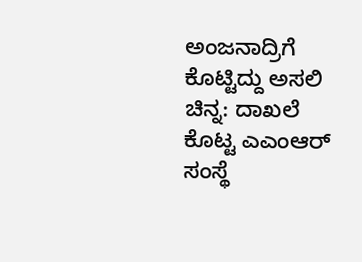ಅಂಜನಾದ್ರಿಗೆ ಕೊಟ್ಟಿದ್ದು ಅಸಲಿ ಚಿನ್ನ: ದಾಖಲೆ ಕೊಟ್ಟ ಎಎಂಆರ್ ಸಂಸ್ಥೆ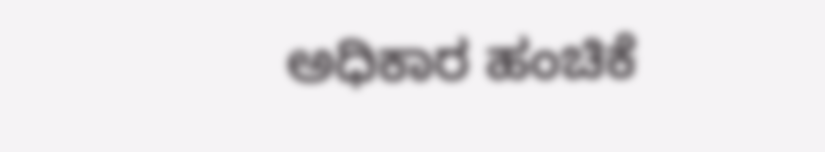ಅಧಿಕಾರ ಹಂಚಿಕೆ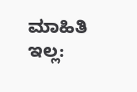ಮಾಹಿತಿ ಇಲ್ಲ: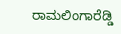ರಾಮಲಿಂಗಾರೆಡ್ಡಿ